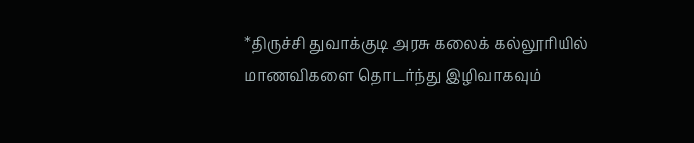*திருச்சி துவாக்குடி அரசு கலைக் கல்லூரியில் மாணவிகளை தொடர்ந்து இழிவாகவும்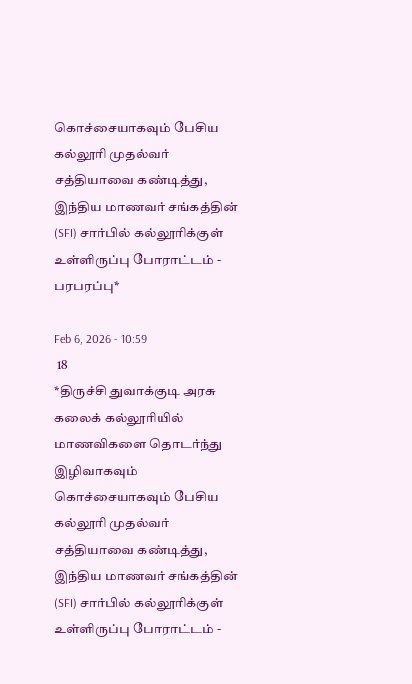கொச்சையாகவும் பேசிய கல்லூரி முதல்வர் சத்தியாவை கண்டித்து, இந்திய மாணவர் சங்கத்தின் (SFI) சார்பில் கல்லூரிக்குள் உள்ளிருப்பு போராட்டம் - பரபரப்பு*

Feb 6, 2026 - 10:59
 18
*திருச்சி துவாக்குடி அரசு கலைக் கல்லூரியில் மாணவிகளை தொடர்ந்து இழிவாகவும் கொச்சையாகவும் பேசிய கல்லூரி முதல்வர் சத்தியாவை கண்டித்து, இந்திய மாணவர் சங்கத்தின் (SFI) சார்பில் கல்லூரிக்குள் உள்ளிருப்பு போராட்டம் -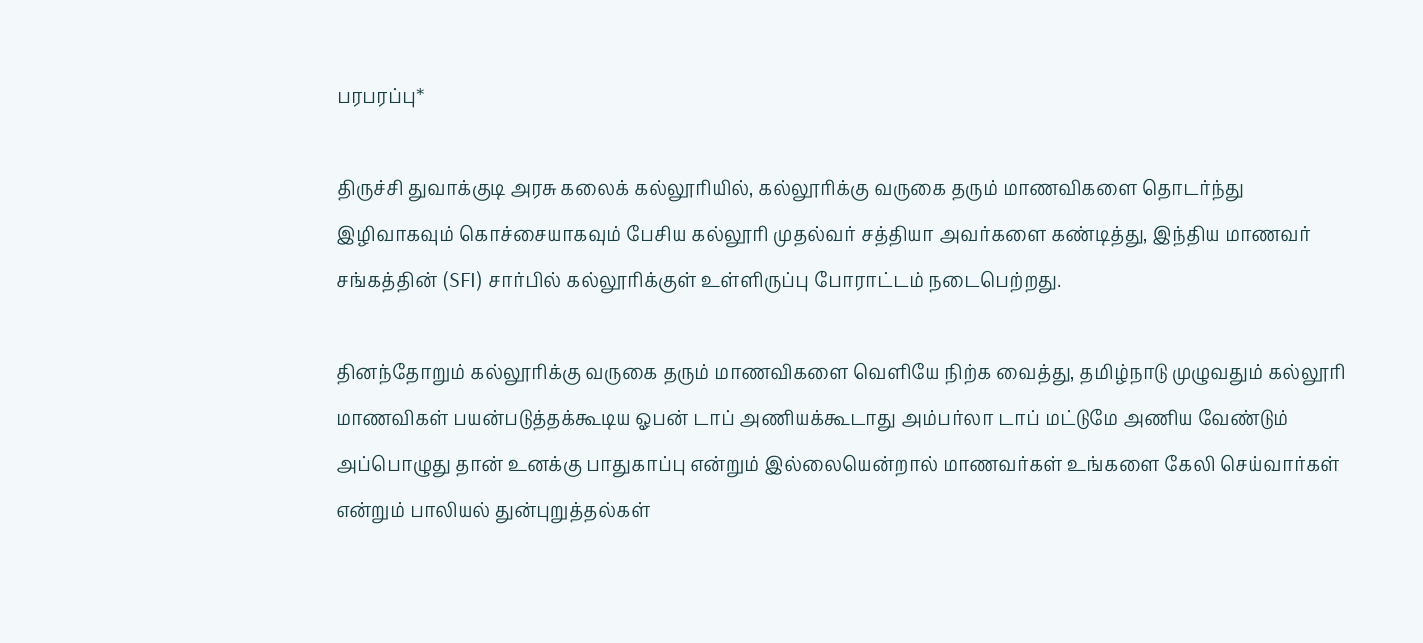பரபரப்பு*

திருச்சி துவாக்குடி அரசு கலைக் கல்லூரியில், கல்லூரிக்கு வருகை தரும் மாணவிகளை தொடர்ந்து இழிவாகவும் கொச்சையாகவும் பேசிய கல்லூரி முதல்வர் சத்தியா அவர்களை கண்டித்து, இந்திய மாணவர் சங்கத்தின் (SFI) சார்பில் கல்லூரிக்குள் உள்ளிருப்பு போராட்டம் நடைபெற்றது.

தினந்தோறும் கல்லூரிக்கு வருகை தரும் மாணவிகளை வெளியே நிற்க வைத்து, தமிழ்நாடு முழுவதும் கல்லூரி மாணவிகள் பயன்படுத்தக்கூடிய ஓபன் டாப் அணியக்கூடாது அம்பர்லா டாப் மட்டுமே அணிய வேண்டும் அப்பொழுது தான் உனக்கு பாதுகாப்பு என்றும் இல்லையென்றால் மாணவர்கள் உங்களை கேலி செய்வார்கள் என்றும் பாலியல் துன்புறுத்தல்கள்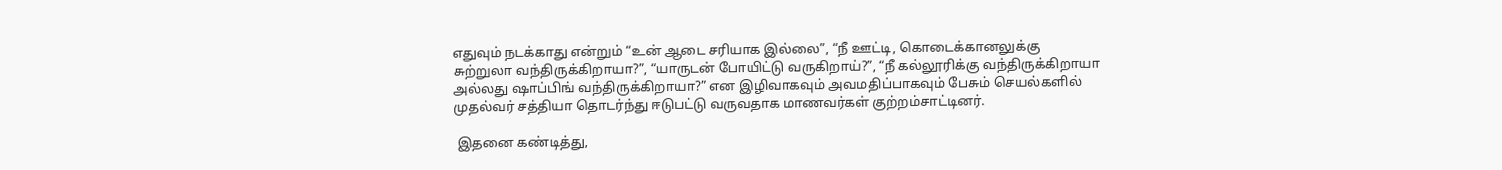எதுவும் நடக்காது என்றும் “உன் ஆடை சரியாக இல்லை”, “நீ ஊட்டி, கொடைக்கானலுக்கு சுற்றுலா வந்திருக்கிறாயா?”, “யாருடன் போயிட்டு வருகிறாய்?”, “நீ கல்லூரிக்கு வந்திருக்கிறாயா அல்லது ஷாப்பிங் வந்திருக்கிறாயா?” என இழிவாகவும் அவமதிப்பாகவும் பேசும் செயல்களில் முதல்வர் சத்தியா தொடர்ந்து ஈடுபட்டு வருவதாக மாணவர்கள் குற்றம்சாட்டினர்.

 இதனை கண்டித்து,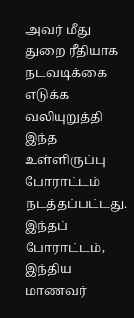அவர் மீது துறை ரீதியாக நடவடிக்கை எடுக்க வலியுறுத்தி இந்த உள்ளிருப்பு போராட்டம் நடத்தப்பட்டது. இந்தப் போராட்டம், இந்திய மாணவர்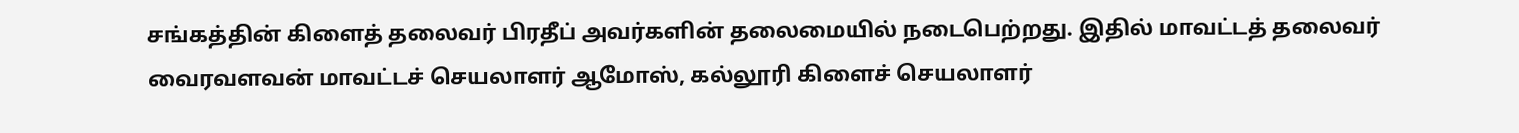சங்கத்தின் கிளைத் தலைவர் பிரதீப் அவர்களின் தலைமையில் நடைபெற்றது. இதில் மாவட்டத் தலைவர் வைரவளவன் மாவட்டச் செயலாளர் ஆமோஸ், கல்லூரி கிளைச் செயலாளர்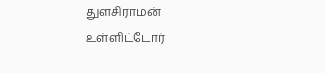துளசிராமன் உள்ளிட்டோர்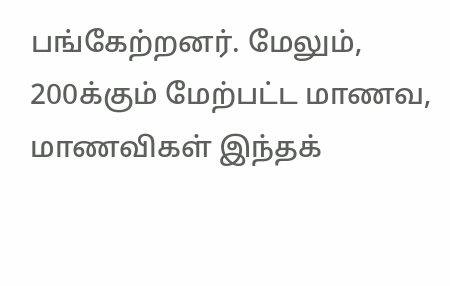பங்கேற்றனர். மேலும், 200க்கும் மேற்பட்ட மாணவ, மாணவிகள் இந்தக்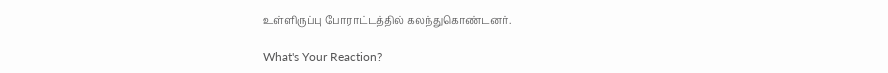உள்ளிருப்பு போராட்டத்தில் கலந்துகொண்டனர்.

What's Your Reaction?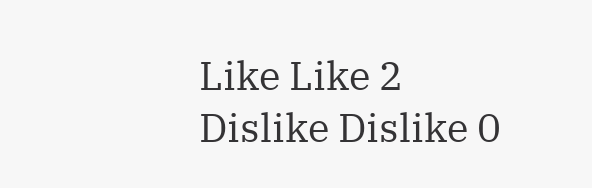Like Like 2
Dislike Dislike 0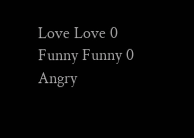Love Love 0
Funny Funny 0
Angry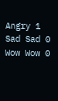Angry 1
Sad Sad 0
Wow Wow 0